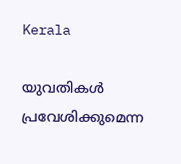Kerala

യുവതികൾ പ്രവേശിക്കുമെന്ന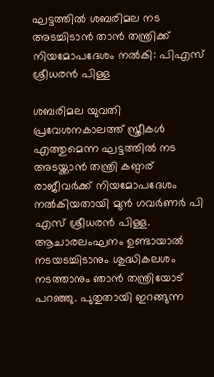ഘട്ടത്തിൽ ശബരിമല നട അടച്ചിടാൻ താൻ തന്ത്രിക്ക് നിയമോപദേശം നൽകി: പിഎസ് ശ്രീധരൻ പിള്ള

ശബരിമല യുവതി പ്രവേശനകാലത്ത് സ്ത്രീകൾ എത്തുമെന്ന ഘട്ടത്തിൽ നട അടയ്ക്കാൻ തന്ത്രി കണ്ഠര് രാജീവർക്ക് നിയമോപദേശം നൽകിയതായി മുൻ ഗവർണർ പി എസ് ശ്രീധരൻ പിള്ള. ആചാരലംഘനം ഉണ്ടായാൽ നടയടച്ചിടാനും ശുദ്ധികലശം നടത്താനും ഞാൻ തന്ത്രിയോട് പറഞ്ഞു. പുതുതായി ഇറങ്ങുന്ന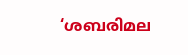‘ശബരിമല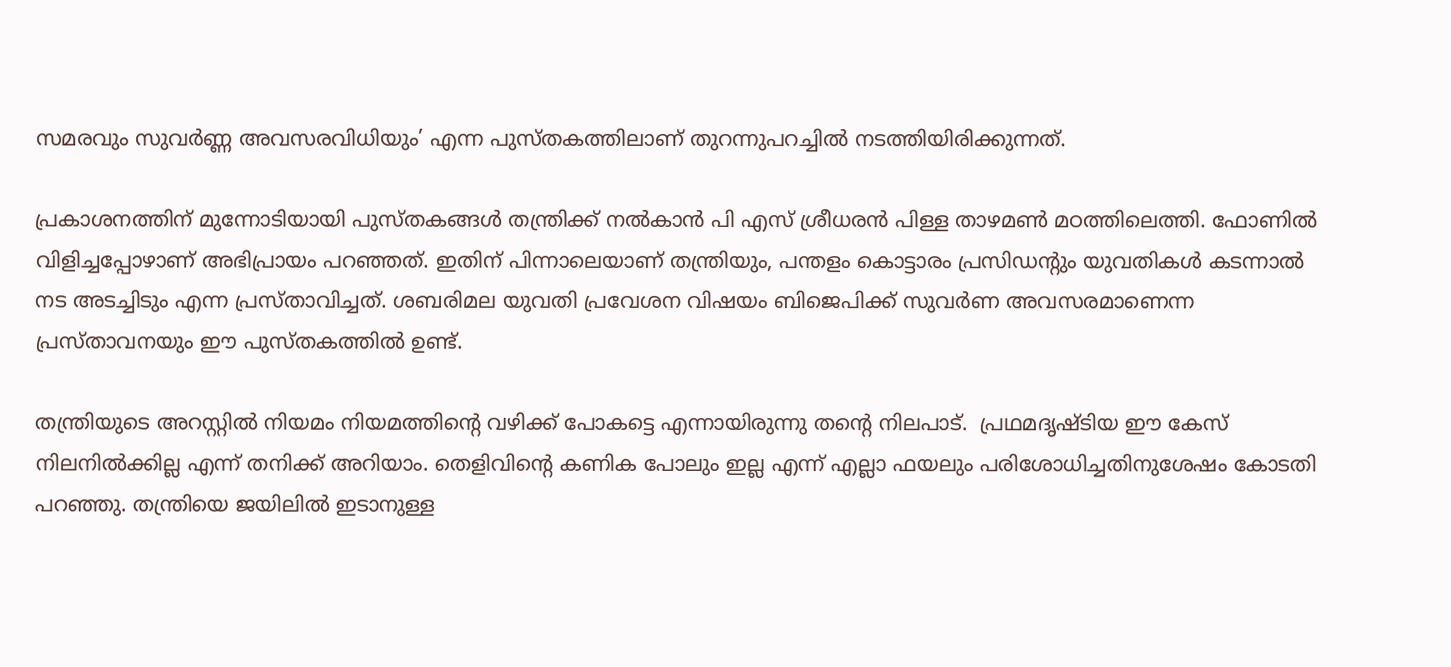സമരവും സുവർണ്ണ അവസരവിധിയും’ എന്ന പുസ്തകത്തിലാണ് തുറന്നുപറച്ചിൽ നടത്തിയിരിക്കുന്നത്.

പ്രകാശനത്തിന് മുന്നോടിയായി പുസ്തകങ്ങൾ തന്ത്രിക്ക് നൽകാൻ പി എസ് ശ്രീധരൻ പിള്ള താഴമൺ മഠത്തിലെത്തി. ഫോണിൽ വിളിച്ചപ്പോഴാണ് അഭിപ്രായം പറഞ്ഞത്. ഇതിന് പിന്നാലെയാണ് തന്ത്രിയും, പന്തളം കൊട്ടാരം പ്രസിഡന്റും യുവതികൾ കടന്നാൽ നട അടച്ചിടും എന്ന പ്രസ്താവിച്ചത്. ശബരിമല യുവതി പ്രവേശന വിഷയം ബിജെപിക്ക് സുവർണ അവസരമാണെന്ന പ്രസ്താവനയും ഈ പുസ്തകത്തിൽ ഉണ്ട്.

തന്ത്രിയുടെ അറസ്റ്റിൽ നിയമം നിയമത്തിന്റെ വഴിക്ക് പോകട്ടെ എന്നായിരുന്നു തന്റെ നിലപാട്.  പ്രഥമദൃഷ്ടിയ ഈ കേസ് നിലനിൽക്കില്ല എന്ന് തനിക്ക് അറിയാം. തെളിവിന്റെ കണിക പോലും ഇല്ല എന്ന് എല്ലാ ഫയലും പരിശോധിച്ചതിനുശേഷം കോടതി പറഞ്ഞു. തന്ത്രിയെ ജയിലിൽ ഇടാനുള്ള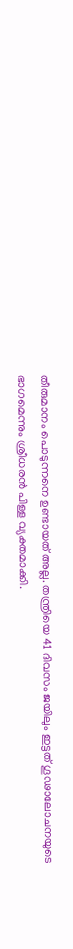തീരുമാനം പൊടുന്നനെ ഉണ്ടായത് അല്ല. തന്ത്രിയെ 41 ദിവസം ജയിലും ഇട്ടത് ഗൂഢാലോചനയുടെ ഭാഗമെന്നും ശ്രീധരൻ പിള്ള വ്യക്തമാക്കി.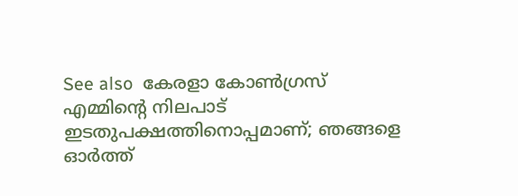See also  കേരളാ കോൺഗ്രസ് എമ്മിന്റെ നിലപാട് ഇടതുപക്ഷത്തിനൊപ്പമാണ്; ഞങ്ങളെ ഓർത്ത്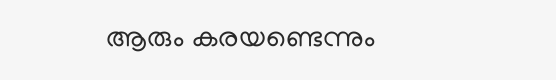ആരും കരയണ്ടെന്നും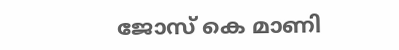ജോസ് കെ മാണി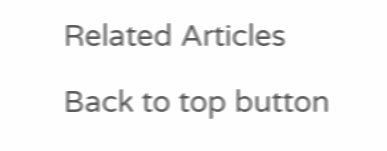Related Articles

Back to top button